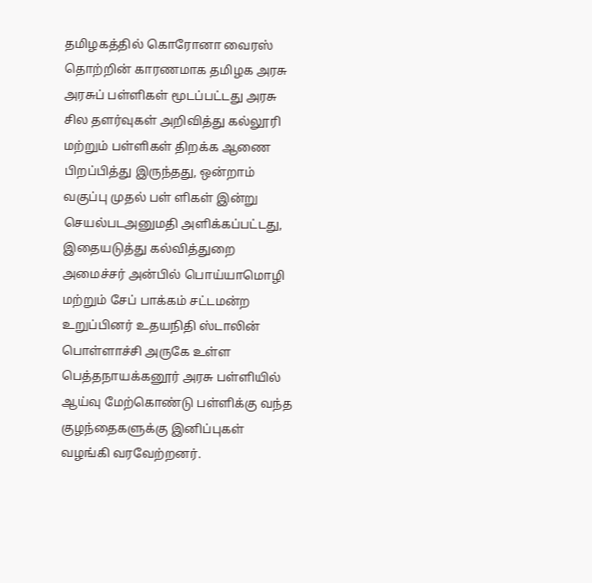தமிழகத்தில் கொரோனா வைரஸ் தொற்றின் காரணமாக தமிழக அரசு அரசுப் பள்ளிகள் மூடப்பட்டது அரசு சில தளர்வுகள் அறிவித்து கல்லூரி மற்றும் பள்ளிகள் திறக்க ஆணை பிறப்பித்து இருந்தது, ஒன்றாம் வகுப்பு முதல் பள் ளிகள் இன்று செயல்படஅனுமதி அளிக்கப்பட்டது,
இதையடுத்து கல்வித்துறை அமைச்சர் அன்பில் பொய்யாமொழி மற்றும் சேப் பாக்கம் சட்டமன்ற உறுப்பினர் உதயநிதி ஸ்டாலின் பொள்ளாச்சி அருகே உள்ள பெத்தநாயக்கனூர் அரசு பள்ளியில் ஆய்வு மேற்கொண்டு பள்ளிக்கு வந்த குழந்தைகளுக்கு இனிப்புகள் வழங்கி வரவேற்றனர்.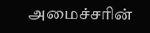அமைச்சரின்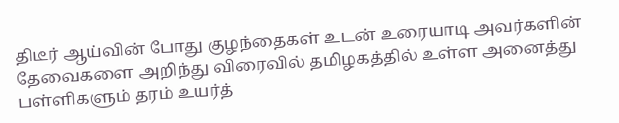திடீர் ஆய்வின் போது குழந்தைகள் உடன் உரையாடி அவர்களின் தேவைகளை அறிந்து விரைவில் தமிழகத்தில் உள்ள அனைத்து பள்ளிகளும் தரம் உயர்த்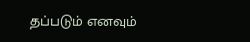தப்படும் எனவும்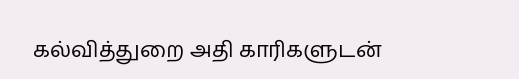கல்வித்துறை அதி காரிகளுடன்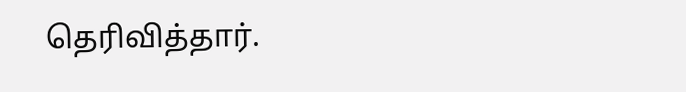தெரிவித்தார்.